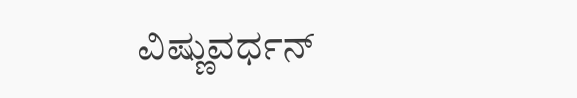ವಿಷ್ಣುವರ್ಧನ್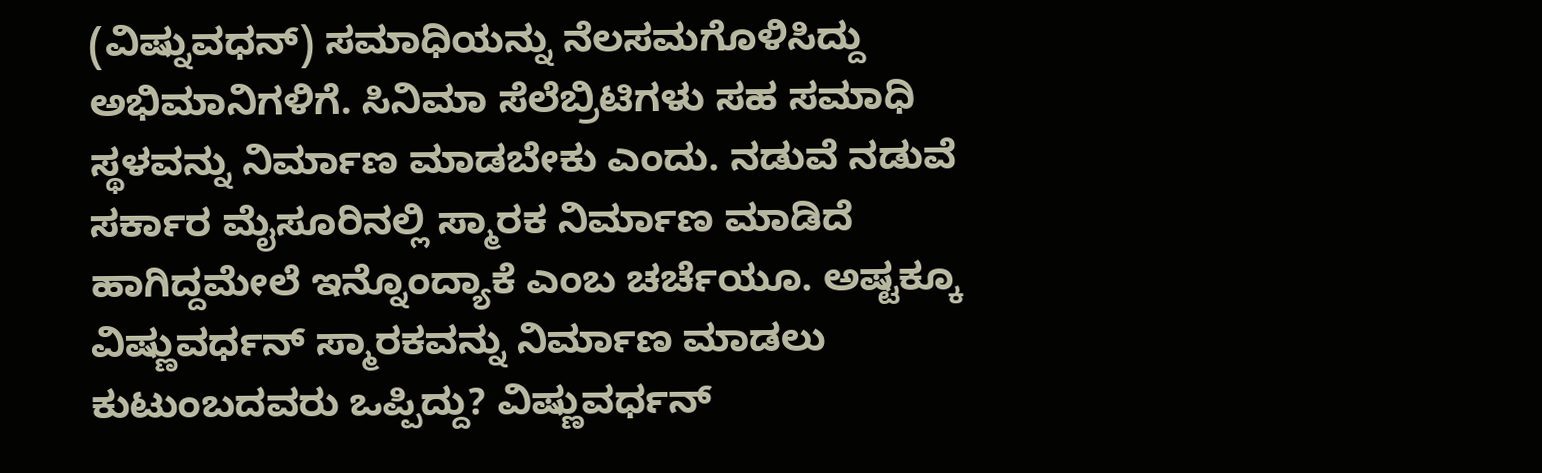(ವಿಷ್ನುವಧನ್) ಸಮಾಧಿಯನ್ನು ನೆಲಸಮಗೊಳಿಸಿದ್ದು ಅಭಿಮಾನಿಗಳಿಗೆ. ಸಿನಿಮಾ ಸೆಲೆಬ್ರಿಟಿಗಳು ಸಹ ಸಮಾಧಿ ಸ್ಥಳವನ್ನು ನಿರ್ಮಾಣ ಮಾಡಬೇಕು ಎಂದು. ನಡುವೆ ನಡುವೆ ಸರ್ಕಾರ ಮೈಸೂರಿನಲ್ಲಿ ಸ್ಮಾರಕ ನಿರ್ಮಾಣ ಮಾಡಿದೆ ಹಾಗಿದ್ದಮೇಲೆ ಇನ್ನೊಂದ್ಯಾಕೆ ಎಂಬ ಚರ್ಚೆಯೂ. ಅಷ್ಟಕ್ಕೂ ವಿಷ್ಣುವರ್ಧನ್ ಸ್ಮಾರಕವನ್ನು ನಿರ್ಮಾಣ ಮಾಡಲು ಕುಟುಂಬದವರು ಒಪ್ಪಿದ್ದು? ವಿಷ್ಣುವರ್ಧನ್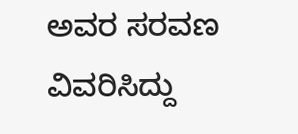ಅವರ ಸರವಣ ವಿವರಿಸಿದ್ದು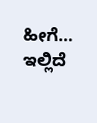ಹೀಗೆ… ಇಲ್ಲಿದೆ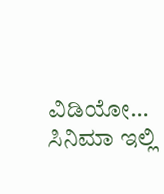ವಿಡಿಯೋ…
ಸಿನಿಮಾ ಇಲ್ಲಿ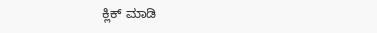ಕ್ಲಿಕ್ ಮಾಡಿ